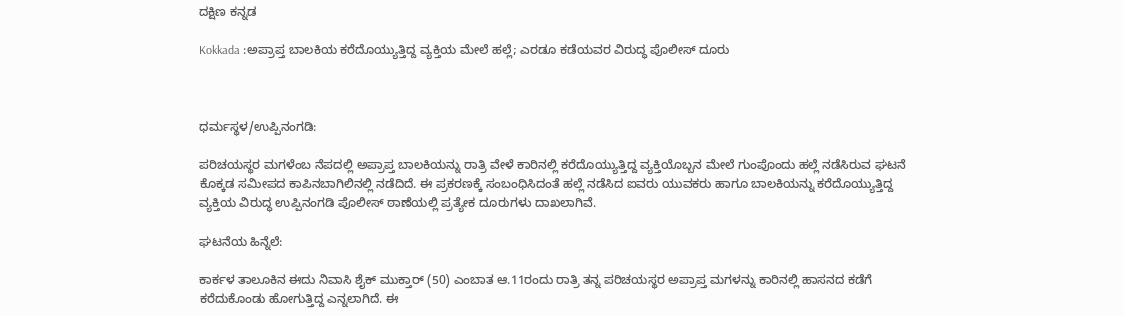ದಕ್ಷಿಣ ಕನ್ನಡ

Kokkada :ಅಪ್ರಾಪ್ತ ಬಾಲಕಿಯ ಕರೆದೊಯ್ಯುತ್ತಿದ್ದ ವ್ಯಕ್ತಿಯ ಮೇಲೆ ಹಲ್ಲೆ; ಎರಡೂ ಕಡೆಯವರ ವಿರುದ್ಧ ಪೊಲೀಸ್ ದೂರು



ಧರ್ಮಸ್ಥಳ/ಉಪ್ಪಿನಂಗಡಿ:

ಪರಿಚಯಸ್ಥರ ಮಗಳೆಂಬ ನೆಪದಲ್ಲಿ ಅಪ್ರಾಪ್ತ ಬಾಲಕಿಯನ್ನು ರಾತ್ರಿ ವೇಳೆ ಕಾರಿನಲ್ಲಿ ಕರೆದೊಯ್ಯುತ್ತಿದ್ದ ವ್ಯಕ್ತಿಯೊಬ್ಬನ ಮೇಲೆ ಗುಂಪೊಂದು ಹಲ್ಲೆ ನಡೆಸಿರುವ ಘಟನೆ ಕೊಕ್ಕಡ ಸಮೀಪದ ಕಾಪಿನಬಾಗಿಲಿನಲ್ಲಿ ನಡೆದಿದೆ. ಈ ಪ್ರಕರಣಕ್ಕೆ ಸಂಬಂಧಿಸಿದಂತೆ ಹಲ್ಲೆ ನಡೆಸಿದ ಐವರು ಯುವಕರು ಹಾಗೂ ಬಾಲಕಿಯನ್ನು ಕರೆದೊಯ್ಯುತ್ತಿದ್ದ ವ್ಯಕ್ತಿಯ ವಿರುದ್ಧ ಉಪ್ಪಿನಂಗಡಿ ಪೊಲೀಸ್ ಠಾಣೆಯಲ್ಲಿ ಪ್ರತ್ಯೇಕ ದೂರುಗಳು ದಾಖಲಾಗಿವೆ.

ಘಟನೆಯ ಹಿನ್ನೆಲೆ:

ಕಾರ್ಕಳ ತಾಲೂಕಿನ ಈದು ನಿವಾಸಿ ಶೈಕ್ ಮುಕ್ತಾರ್ (50) ಎಂಬಾತ ಆ.11ರಂದು ರಾತ್ರಿ ತನ್ನ ಪರಿಚಯಸ್ಥರ ಅಪ್ರಾಪ್ತ ಮಗಳನ್ನು ಕಾರಿನಲ್ಲಿ ಹಾಸನದ ಕಡೆಗೆ ಕರೆದುಕೊಂಡು ಹೋಗುತ್ತಿದ್ದ ಎನ್ನಲಾಗಿದೆ. ಈ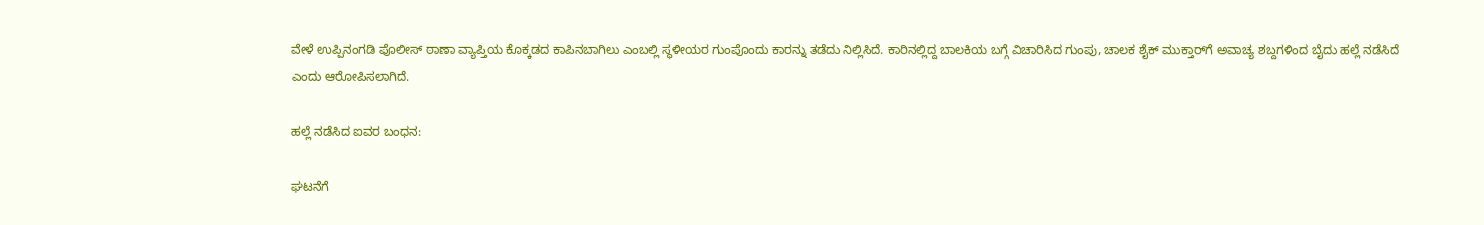ವೇಳೆ ಉಪ್ಪಿನಂಗಡಿ ಪೊಲೀಸ್ ಠಾಣಾ ವ್ಯಾಪ್ತಿಯ ಕೊಕ್ಕಡದ ಕಾಪಿನಬಾಗಿಲು ಎಂಬಲ್ಲಿ ಸ್ಥಳೀಯರ ಗುಂಪೊಂದು ಕಾರನ್ನು ತಡೆದು ನಿಲ್ಲಿಸಿದೆ. ಕಾರಿನಲ್ಲಿದ್ದ ಬಾಲಕಿಯ ಬಗ್ಗೆ ವಿಚಾರಿಸಿದ ಗುಂಪು, ಚಾಲಕ ಶೈಕ್ ಮುಕ್ತಾರ್‌ಗೆ ಅವಾಚ್ಯ ಶಬ್ದಗಳಿಂದ ಬೈದು ಹಲ್ಲೆ ನಡೆಸಿದೆ ಎಂದು ಆರೋಪಿಸಲಾಗಿದೆ.

ಹಲ್ಲೆ ನಡೆಸಿದ ಐವರ ಬಂಧನ:

ಘಟನೆಗೆ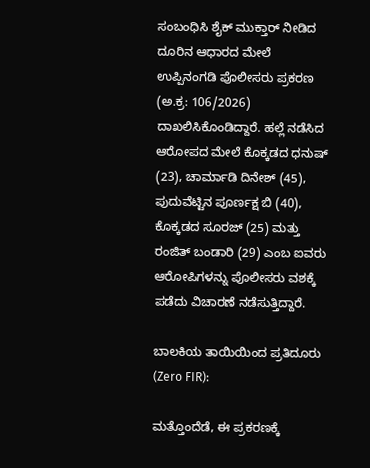ಸಂಬಂಧಿಸಿ ಶೈಕ್ ಮುಕ್ತಾರ್ ನೀಡಿದ ದೂರಿನ ಆಧಾರದ ಮೇಲೆ ಉಪ್ಪಿನಂಗಡಿ ಪೊಲೀಸರು ಪ್ರಕರಣ (ಅ.ಕ್ರ: 106/2026) ದಾಖಲಿಸಿಕೊಂಡಿದ್ದಾರೆ. ಹಲ್ಲೆ ನಡೆಸಿದ ಆರೋಪದ ಮೇಲೆ ಕೊಕ್ಕಡದ ಧನುಷ್ (23), ಚಾರ್ಮಾಡಿ ದಿನೇಶ್ (45), ಪುದುವೆಟ್ಟಿನ ಪೂರ್ಣಕ್ಷ ಬಿ (40), ಕೊಕ್ಕಡದ ಸೂರಜ್ (25) ಮತ್ತು ರಂಜಿತ್ ಬಂಡಾರಿ (29) ಎಂಬ ಐವರು ಆರೋಪಿಗಳನ್ನು ಪೊಲೀಸರು ವಶಕ್ಕೆ ಪಡೆದು ವಿಚಾರಣೆ ನಡೆಸುತ್ತಿದ್ದಾರೆ.

ಬಾಲಕಿಯ ತಾಯಿಯಿಂದ ಪ್ರತಿದೂರು (Zero FIR):

ಮತ್ತೊಂದೆಡೆ, ಈ ಪ್ರಕರಣಕ್ಕೆ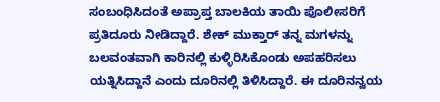ಸಂಬಂಧಿಸಿದಂತೆ ಅಪ್ರಾಪ್ತ ಬಾಲಕಿಯ ತಾಯಿ ಪೊಲೀಸರಿಗೆ ಪ್ರತಿದೂರು ನೀಡಿದ್ದಾರೆ. ಶೇಕ್ ಮುಕ್ತಾರ್ ತನ್ನ ಮಗಳನ್ನು ಬಲವಂತವಾಗಿ ಕಾರಿನಲ್ಲಿ ಕುಳ್ಳಿರಿಸಿಕೊಂಡು ಅಪಹರಿಸಲು ಯತ್ನಿಸಿದ್ದಾನೆ ಎಂದು ದೂರಿನಲ್ಲಿ ತಿಳಿಸಿದ್ದಾರೆ. ಈ ದೂರಿನನ್ವಯ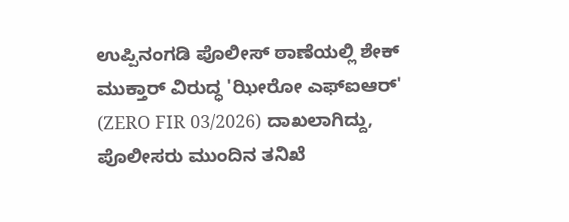ಉಪ್ಪಿನಂಗಡಿ ಪೊಲೀಸ್ ಠಾಣೆಯಲ್ಲಿ ಶೇಕ್ ಮುಕ್ತಾರ್ ವಿರುದ್ಧ 'ಝೀರೋ ಎಫ್‌ಐಆರ್' (ZERO FIR 03/2026) ದಾಖಲಾಗಿದ್ದು, ಪೊಲೀಸರು ಮುಂದಿನ ತನಿಖೆ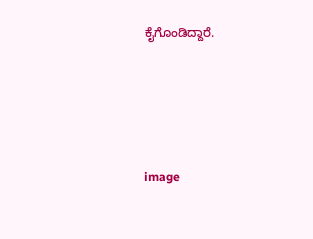ಕೈಗೊಂಡಿದ್ದಾರೆ.





image